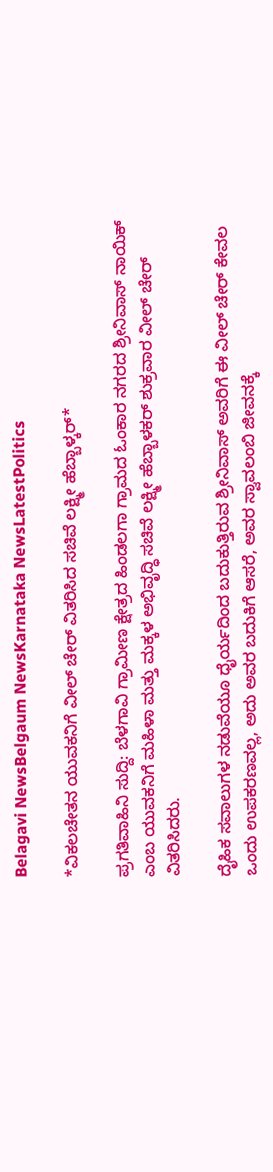Belagavi NewsBelgaum NewsKarnataka NewsLatestPolitics

*ವಿಕಲಚೇತನ ಯುವಕನಿಗೆ ವೀಲ್ ಚೇರ್ ವಿತರಿಸಿದ ಸಚಿವೆ ಲಕ್ಷ್ಮೀ ಹೆಬ್ಬಾಳ್ಕರ್*

ಪ್ರಗತಿವಾಹಿನಿ ಸುದ್ದಿ: ಬೆಳಗಾವಿ ಗ್ರಾಮೀಣ ಕ್ಷೇತ್ರದ ಹಿಂಡಲಗಾ ಗ್ರಾಮದ ಓಂಕಾರ ನಗರದ ಶ್ರೀನಿವಾಸ್ ನಾಯಿಕ್ ಎಂಬ ಯುವಕನಿಗೆ ಮಹಿಳಾ ಮತ್ತು ಮಕ್ಕಳ ಅಭಿವೃದ್ಧಿ ಸಚಿವೆ ಲಕ್ಷ್ಮೀ ಹೆಬ್ಬಾಳಕರ್ ಶುಕ್ರವಾರ ವೀಲ್ ಚೇರ್ ವಿತರಿಸಿದರು.

ದೈಹಿಕ ಸವಾಲುಗಳ ನಡುವೆಯೂ ಧೈರ್ಯದಿಂದ ಬದುಕುತ್ತಿರುವ ಶ್ರೀನಿವಾಸ್ ಅವರಿಗೆ ಈ ವೀಲ್ ಚೇರ್ ಕೇವಲ ಒಂದು ಉಪಕರಣವಲ್ಲ, ಅದು ಅವರ ಬದುಕಿಗೆ ಆಸರೆ, ಅವರ ಸ್ವಾವಲಂಬಿ ಜೀವನಕ್ಕೆ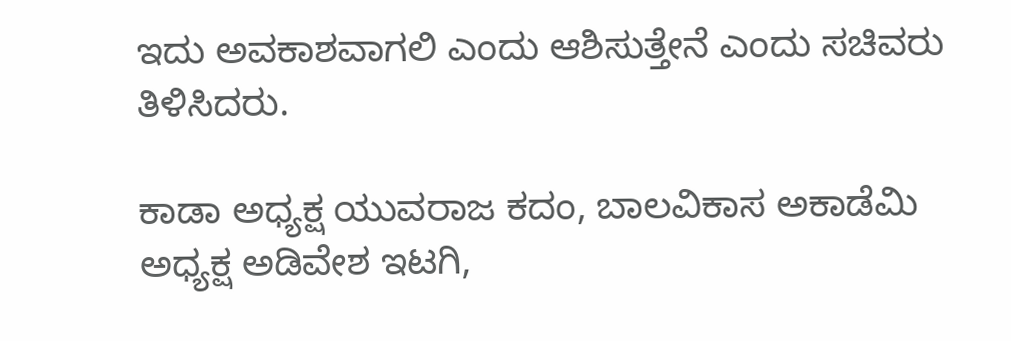ಇದು ಅವಕಾಶವಾಗಲಿ ಎಂದು ಆಶಿಸುತ್ತೇನೆ ಎಂದು ಸಚಿವರು ತಿಳಿಸಿದರು.

ಕಾಡಾ ಅಧ್ಯಕ್ಷ ಯುವರಾಜ ಕದಂ, ಬಾಲವಿಕಾಸ ಅಕಾಡೆಮಿ ಅಧ್ಯಕ್ಷ ಅಡಿವೇಶ ಇಟಗಿ,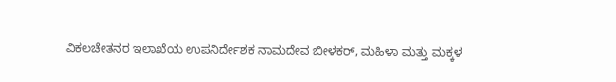ವಿಕಲಚೇತನರ ಇಲಾಖೆಯ ಉಪನಿರ್ದೇಶಕ ನಾಮದೇವ ಬೀಳಕರ್, ಮಹಿಳಾ ಮತ್ತು ಮಕ್ಕಳ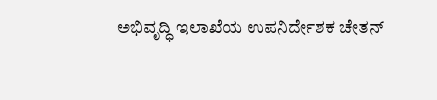ಅಭಿವೃದ್ಧಿ ಇಲಾಖೆಯ ಉಪನಿರ್ದೇಶಕ ಚೇತನ್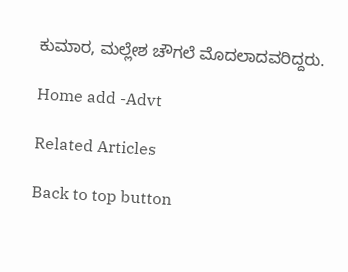ಕುಮಾರ, ಮಲ್ಲೇಶ ಚೌಗಲೆ ಮೊದಲಾದವರಿದ್ದರು.

Home add -Advt

Related Articles

Back to top button